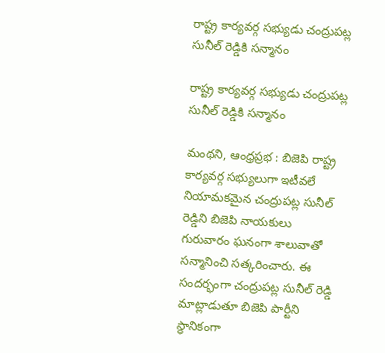రాష్ట్ర కార్యవర్గ సభ్యుడు చంద్రుపట్ల సునీల్ రెడ్డికి సన్మానం

రాష్ట్ర కార్యవర్గ సభ్యుడు చంద్రుపట్ల సునీల్ రెడ్డికి సన్మానం

మంథని, ఆంధ్ర‌ప్ర‌భ : బిజెపి రాష్ట్ర కార్యవర్గ సభ్యులుగా ఇటీవలే నియామకమైన చంద్రుపట్ల సునీల్ రెడ్డిని బిజెపి నాయకులు గురువారం ఘనంగా శాలువాతో సన్మానించి సత్కరించారు. ఈ సందర్భంగా చంద్రుపట్ల సునీల్ రెడ్డి మాట్లాడుతూ బిజెపి పార్టీని స్థానికంగా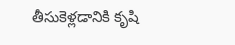తీసుకెళ్లడానికి కృషి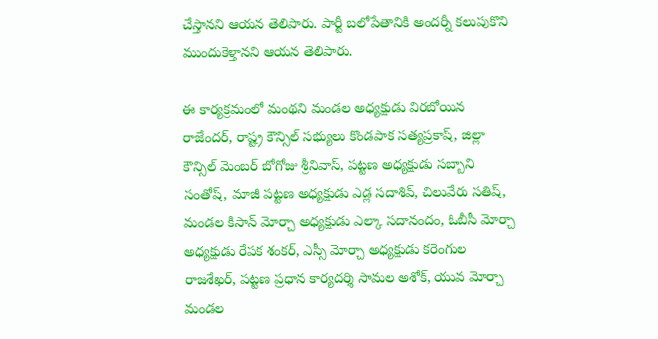చేస్తానని ఆయన తెలిపారు. పార్టీ బలోపేతానికి అందర్నీ కలుపుకొని ముందుకెళ్తానని ఆయన తెలిపారు.

ఈ కార్యక్రమంలో మంథని మండల అధ్యక్షుడు విరబోయిన రాజేందర్, రాష్ట్ర కౌన్సిల్ సభ్యులు కొండపాక సత్యప్రకాష్, జిల్లా కౌన్సిల్ మెంబర్ బోగోజు శ్రీనివాస్, పట్టణ అధ్యక్షుడు సబ్బాని సంతోష్, మాజీ పట్టణ అధ్యక్షుడు ఎడ్ల సదాశివ్, చిలువేరు సతిష్, మండల కిసాన్ మోర్చా అధ్యక్షుడు ఎల్కా సదానందం, ఓబీసీ మోర్చా అధ్యక్షుడు రేపక శంకర్, ఎస్సీ మోర్చా అధ్యక్షుడు కరెంగుల రాజశేఖర్, పట్టణ ప్రధాన కార్యదర్శి సామల అశోక్, యువ మోర్చా మండల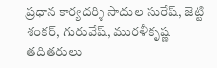ప్రధాన కార్యదర్శి సాదుల సురేష్, జెట్టి శంకర్, గురువేష్, మురళీకృష్ణ తదితరులు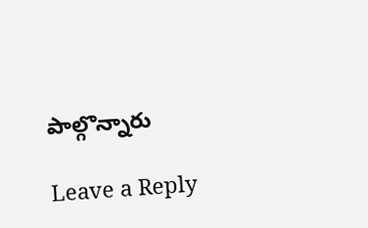పాల్గొన్నారు

Leave a Reply